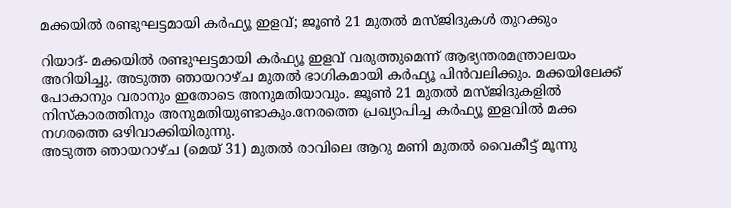മക്കയില്‍ രണ്ടുഘട്ടമായി കര്‍ഫ്യൂ ഇളവ്; ജൂണ്‍ 21 മുതല്‍ മസ്ജിദുകള്‍ തുറക്കും

റിയാദ്- മക്കയില്‍ രണ്ടുഘട്ടമായി കര്‍ഫ്യൂ ഇളവ് വരുത്തുമെന്ന് ആഭ്യന്തരമന്ത്രാലയം അറിയിച്ചു. അടുത്ത ഞായറാഴ്ച മുതല്‍ ഭാഗികമായി കര്‍ഫ്യൂ പിന്‍വലിക്കും. മക്കയിലേക്ക് പോകാനും വരാനും ഇതോടെ അനുമതിയാവും. ജൂണ്‍ 21 മുതല്‍ മസ്ജിദുകളില്‍ നിസ്‌കാരത്തിനും അനുമതിയുണ്ടാകും.നേരത്തെ പ്രഖ്യാപിച്ച കര്‍ഫ്യൂ ഇളവില്‍ മക്ക നഗരത്തെ ഒഴിവാക്കിയിരുന്നു.
അടുത്ത ഞായറാഴ്ച (മെയ് 31) മുതല്‍ രാവിലെ ആറു മണി മുതല്‍ വൈകീട്ട് മൂന്നു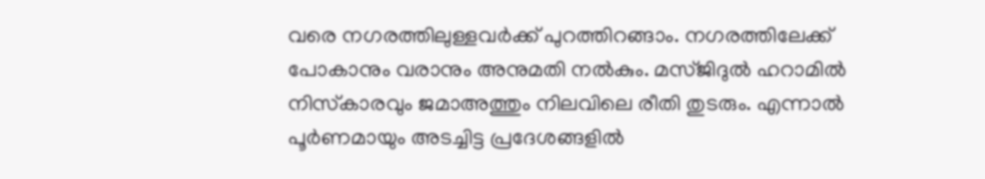വരെ നഗരത്തിലുള്ളവര്‍ക്ക് പുറത്തിറങ്ങാം. നഗരത്തിലേക്ക് പോകാനും വരാനും അനുമതി നല്‍കും. മസ്ജിദുല്‍ ഹറാമില്‍ നിസ്‌കാരവും ജമാഅത്തും നിലവിലെ രീതി തുടരും. എന്നാല്‍ പൂര്‍ണമായും അടച്ചിട്ട പ്രദേശങ്ങളില്‍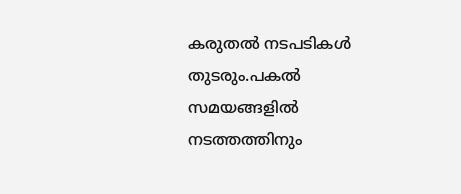കരുതല്‍ നടപടികള്‍ തുടരും.പകല്‍ സമയങ്ങളില്‍ നടത്തത്തിനും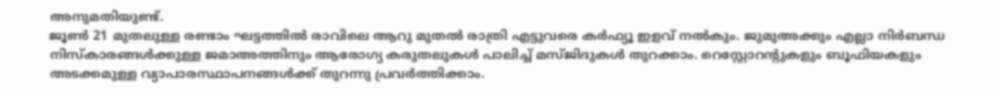അനുമതിയുണ്ട്.
ജൂണ്‍ 21 മുതലുള്ള രണ്ടാം ഘട്ടത്തില്‍ രാവിലെ ആറു മുതല്‍ രാത്രി എട്ടുവരെ കര്‍ഫ്യൂ ഇളവ് നല്‍കും. ജുമുഅക്കും എല്ലാ നിര്‍ബന്ധ നിസ്‌കാരങ്ങള്‍ക്കുള്ള ജമാഅത്തിനും ആരോഗ്യ കരുതലുകള്‍ പാലിച്ച് മസ്ജിദുകള്‍ തുറക്കാം. റെസ്റ്റോറന്റുകളും ബൂഫിയകളും അടക്കമുള്ള വ്യാപാരസ്ഥാപനങ്ങള്‍ക്ക് തുറന്നു പ്രവര്‍ത്തിക്കാം.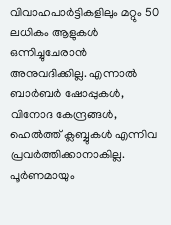വിവാഹപാര്‍ട്ടികളിലും മറ്റും 50 ലധികം ആളുകള്‍ ഒന്നിച്ചുചേരാന്‍ അനുവദിക്കില്ല. എന്നാല്‍ ബാര്‍ബര്‍ ഷോപ്പുകള്‍, വിനോദ കേന്ദ്രങ്ങള്‍, ഹെല്‍ത്ത് ക്ലബ്ബുകള്‍ എന്നിവ പ്രവര്‍ത്തിക്കാനാകില്ല. പൂര്‍ണമായും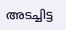അടച്ചിട്ട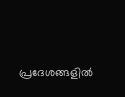പ്രദേശങ്ങളില്‍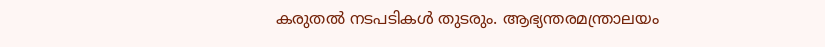കരുതല്‍ നടപടികള്‍ തുടരും. ആഭ്യന്തരമന്ത്രാലയം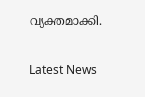വ്യക്തമാക്കി.

Latest News